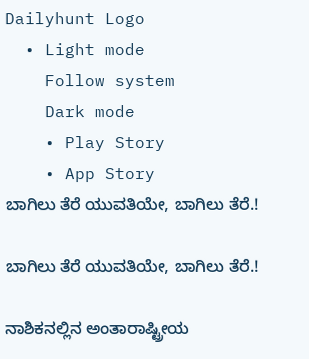Dailyhunt Logo
  • Light mode
    Follow system
    Dark mode
    • Play Story
    • App Story
ಬಾಗಿಲು ತೆರೆ ಯುವತಿಯೇ, ಬಾಗಿಲು ತೆರೆ.!

ಬಾಗಿಲು ತೆರೆ ಯುವತಿಯೇ, ಬಾಗಿಲು ತೆರೆ.!

ನಾಶಿಕನಲ್ಲಿನ ಅಂತಾರಾಷ್ಟ್ರೀಯ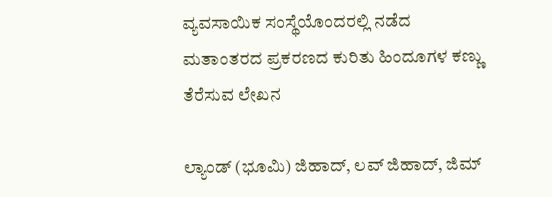ವ್ಯವಸಾಯಿಕ ಸಂಸ್ಥೆಯೊಂದರಲ್ಲಿ ನಡೆದ ಮತಾಂತರದ ಪ್ರಕರಣದ ಕುರಿತು ಹಿಂದೂಗಳ ಕಣ್ಣು ತೆರೆಸುವ ಲೇಖನ

ಲ್ಯಾಂಡ್ (ಭೂಮಿ) ಜಿಹಾದ್, ಲವ್ ಜಿಹಾದ್, ಜಿಮ್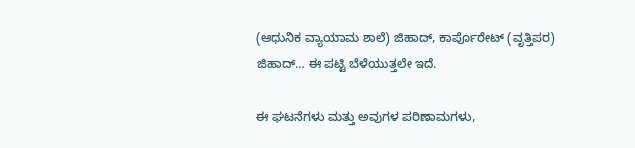(ಆಧುನಿಕ ವ್ಯಾಯಾಮ ಶಾಲೆ) ಜಿಹಾದ್, ಕಾರ್ಪೊರೇಟ್ (ವೃತ್ತಿಪರ) ಜಿಹಾದ್… ಈ ಪಟ್ಟಿ ಬೆಳೆಯುತ್ತಲೇ ಇದೆ.

ಈ ಘಟನೆಗಳು ಮತ್ತು ಅವುಗಳ ಪರಿಣಾಮಗಳು,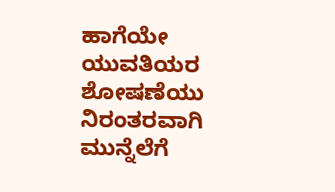ಹಾಗೆಯೇ ಯುವತಿಯರ ಶೋಷಣೆಯು ನಿರಂತರವಾಗಿ ಮುನ್ನೆಲೆಗೆ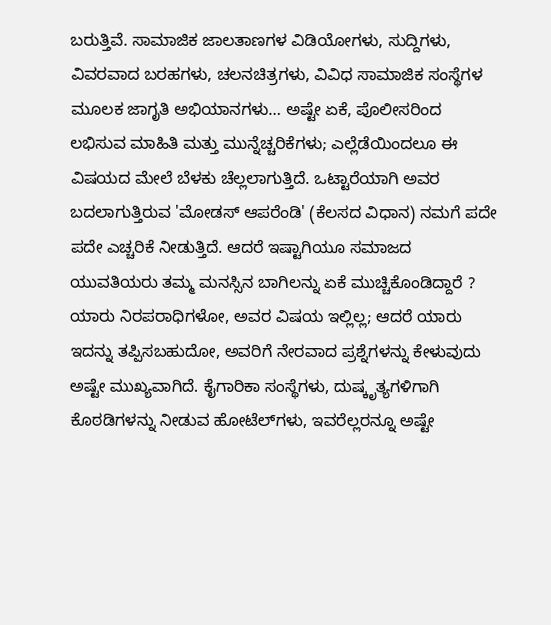ಬರುತ್ತಿವೆ. ಸಾಮಾಜಿಕ ಜಾಲತಾಣಗಳ ವಿಡಿಯೋಗಳು, ಸುದ್ದಿಗಳು, ವಿವರವಾದ ಬರಹಗಳು, ಚಲನಚಿತ್ರಗಳು, ವಿವಿಧ ಸಾಮಾಜಿಕ ಸಂಸ್ಥೆಗಳ ಮೂಲಕ ಜಾಗೃತಿ ಅಭಿಯಾನಗಳು… ಅಷ್ಟೇ ಏಕೆ, ಪೊಲೀಸರಿಂದ ಲಭಿಸುವ ಮಾಹಿತಿ ಮತ್ತು ಮುನ್ನೆಚ್ಚರಿಕೆಗಳು; ಎಲ್ಲೆಡೆಯಿಂದಲೂ ಈ ವಿಷಯದ ಮೇಲೆ ಬೆಳಕು ಚೆಲ್ಲಲಾಗುತ್ತಿದೆ. ಒಟ್ಟಾರೆಯಾಗಿ ಅವರ ಬದಲಾಗುತ್ತಿರುವ 'ಮೋಡಸ್ ಆಪರೆಂಡಿ' (ಕೆಲಸದ ವಿಧಾನ) ನಮಗೆ ಪದೇ ಪದೇ ಎಚ್ಚರಿಕೆ ನೀಡುತ್ತಿದೆ. ಆದರೆ ಇಷ್ಟಾಗಿಯೂ ಸಮಾಜದ ಯುವತಿಯರು ತಮ್ಮ ಮನಸ್ಸಿನ ಬಾಗಿಲನ್ನು ಏಕೆ ಮುಚ್ಚಿಕೊಂಡಿದ್ದಾರೆ ? ಯಾರು ನಿರಪರಾಧಿಗಳೋ, ಅವರ ವಿಷಯ ಇಲ್ಲಿಲ್ಲ; ಆದರೆ ಯಾರು ಇದನ್ನು ತಪ್ಪಿಸಬಹುದೋ, ಅವರಿಗೆ ನೇರವಾದ ಪ್ರಶ್ನೆಗಳನ್ನು ಕೇಳುವುದು ಅಷ್ಟೇ ಮುಖ್ಯವಾಗಿದೆ. ಕೈಗಾರಿಕಾ ಸಂಸ್ಥೆಗಳು, ದುಷ್ಕೃತ್ಯಗಳಿಗಾಗಿ ಕೊಠಡಿಗಳನ್ನು ನೀಡುವ ಹೋಟೆಲ್‌ಗಳು, ಇವರೆಲ್ಲರನ್ನೂ ಅಷ್ಟೇ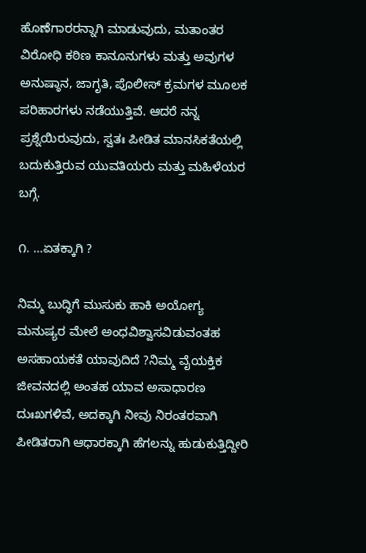ಹೊಣೆಗಾರರನ್ನಾಗಿ ಮಾಡುವುದು, ಮತಾಂತರ ವಿರೋಧಿ ಕಠಿಣ ಕಾನೂನುಗಳು ಮತ್ತು ಅವುಗಳ ಅನುಷ್ಠಾನ, ಜಾಗೃತಿ, ಪೊಲೀಸ್ ಕ್ರಮಗಳ ಮೂಲಕ ಪರಿಹಾರಗಳು ನಡೆಯುತ್ತಿವೆ. ಆದರೆ ನನ್ನ ಪ್ರಶ್ನೆಯಿರುವುದು, ಸ್ವತಃ ಪೀಡಿತ ಮಾನಸಿಕತೆಯಲ್ಲಿ ಬದುಕುತ್ತಿರುವ ಯುವತಿಯರು ಮತ್ತು ಮಹಿಳೆಯರ ಬಗ್ಗೆ.

೧. …ಏತಕ್ಕಾಗಿ ?

ನಿಮ್ಮ ಬುದ್ಧಿಗೆ ಮುಸುಕು ಹಾಕಿ ಅಯೋಗ್ಯ ಮನುಷ್ಯರ ಮೇಲೆ ಅಂಧವಿಶ್ವಾಸವಿಡುವಂತಹ ಅಸಹಾಯಕತೆ ಯಾವುದಿದೆ ?ನಿಮ್ಮ ವೈಯಕ್ತಿಕ ಜೀವನದಲ್ಲಿ ಅಂತಹ ಯಾವ ಅಸಾಧಾರಣ ದುಃಖಗಳಿವೆ, ಅದಕ್ಕಾಗಿ ನೀವು ನಿರಂತರವಾಗಿ ಪೀಡಿತರಾಗಿ ಆಧಾರಕ್ಕಾಗಿ ಹೆಗಲನ್ನು ಹುಡುಕುತ್ತಿದ್ದೀರಿ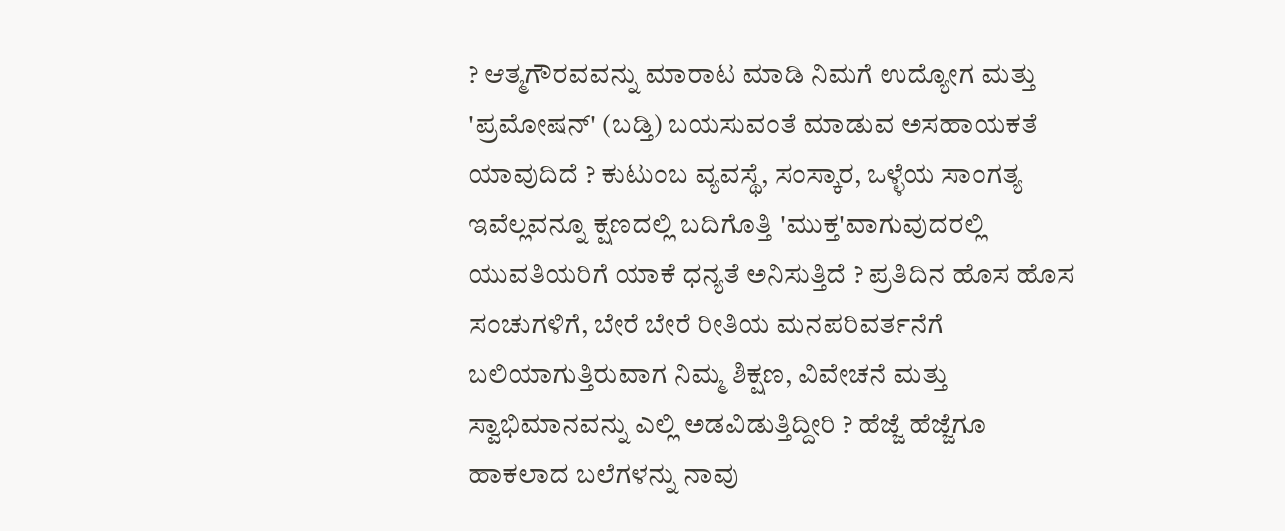? ಆತ್ಮಗೌರವವನ್ನು ಮಾರಾಟ ಮಾಡಿ ನಿಮಗೆ ಉದ್ಯೋಗ ಮತ್ತು 'ಪ್ರಮೋಷನ್' (ಬಡ್ತಿ) ಬಯಸುವಂತೆ ಮಾಡುವ ಅಸಹಾಯಕತೆ ಯಾವುದಿದೆ ? ಕುಟುಂಬ ವ್ಯವಸ್ಥೆ, ಸಂಸ್ಕಾರ, ಒಳ್ಳೆಯ ಸಾಂಗತ್ಯ ಇವೆಲ್ಲವನ್ನೂ ಕ್ಷಣದಲ್ಲಿ ಬದಿಗೊತ್ತಿ 'ಮುಕ್ತ'ವಾಗುವುದರಲ್ಲಿ ಯುವತಿಯರಿಗೆ ಯಾಕೆ ಧನ್ಯತೆ ಅನಿಸುತ್ತಿದೆ ? ಪ್ರತಿದಿನ ಹೊಸ ಹೊಸ ಸಂಚುಗಳಿಗೆ, ಬೇರೆ ಬೇರೆ ರೀತಿಯ ಮನಪರಿವರ್ತನೆಗೆ ಬಲಿಯಾಗುತ್ತಿರುವಾಗ ನಿಮ್ಮ ಶಿಕ್ಷಣ, ವಿವೇಚನೆ ಮತ್ತು ಸ್ವಾಭಿಮಾನವನ್ನು ಎಲ್ಲಿ ಅಡವಿಡುತ್ತಿದ್ದೀರಿ ? ಹೆಜ್ಜೆ ಹೆಜ್ಜೆಗೂ ಹಾಕಲಾದ ಬಲೆಗಳನ್ನು ನಾವು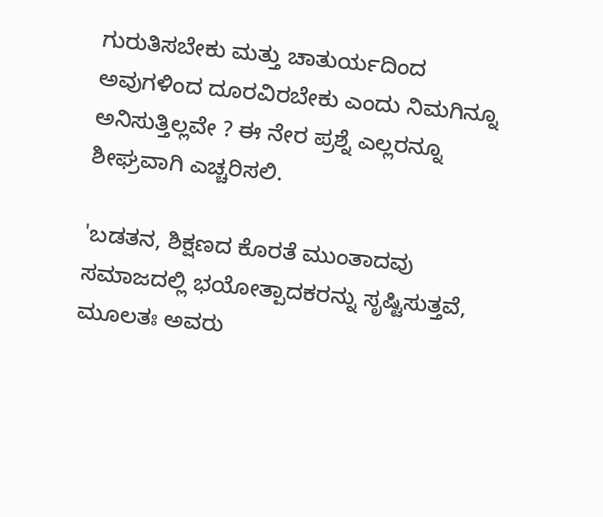ಗುರುತಿಸಬೇಕು ಮತ್ತು ಚಾತುರ್ಯದಿಂದ ಅವುಗಳಿಂದ ದೂರವಿರಬೇಕು ಎಂದು ನಿಮಗಿನ್ನೂ ಅನಿಸುತ್ತಿಲ್ಲವೇ ? ಈ ನೇರ ಪ್ರಶ್ನೆ ಎಲ್ಲರನ್ನೂ ಶೀಘ್ರವಾಗಿ ಎಚ್ಚರಿಸಲಿ.

'ಬಡತನ, ಶಿಕ್ಷಣದ ಕೊರತೆ ಮುಂತಾದವು ಸಮಾಜದಲ್ಲಿ ಭಯೋತ್ಪಾದಕರನ್ನು ಸೃಷ್ಟಿಸುತ್ತವೆ, ಮೂಲತಃ ಅವರು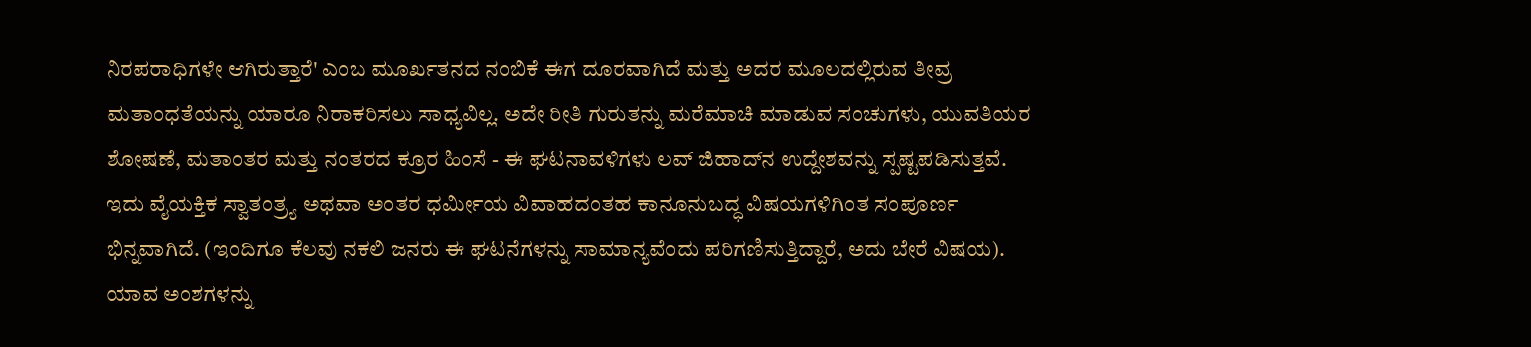ನಿರಪರಾಧಿಗಳೇ ಆಗಿರುತ್ತಾರೆ' ಎಂಬ ಮೂರ್ಖತನದ ನಂಬಿಕೆ ಈಗ ದೂರವಾಗಿದೆ ಮತ್ತು ಅದರ ಮೂಲದಲ್ಲಿರುವ ತೀವ್ರ ಮತಾಂಧತೆಯನ್ನು ಯಾರೂ ನಿರಾಕರಿಸಲು ಸಾಧ್ಯವಿಲ್ಲ. ಅದೇ ರೀತಿ ಗುರುತನ್ನು ಮರೆಮಾಚಿ ಮಾಡುವ ಸಂಚುಗಳು, ಯುವತಿಯರ ಶೋಷಣೆ, ಮತಾಂತರ ಮತ್ತು ನಂತರದ ಕ್ರೂರ ಹಿಂಸೆ - ಈ ಘಟನಾವಳಿಗಳು ಲವ್ ಜಿಹಾದ್‌ನ ಉದ್ದೇಶವನ್ನು ಸ್ಪಷ್ಟಪಡಿಸುತ್ತವೆ. ಇದು ವೈಯಕ್ತಿಕ ಸ್ವಾತಂತ್ರ್ಯ ಅಥವಾ ಅಂತರ ಧರ್ಮೀಯ ವಿವಾಹದಂತಹ ಕಾನೂನುಬದ್ಧ ವಿಷಯಗಳಿಗಿಂತ ಸಂಪೂರ್ಣ ಭಿನ್ನವಾಗಿದೆ. (ಇಂದಿಗೂ ಕೆಲವು ನಕಲಿ ಜನರು ಈ ಘಟನೆಗಳನ್ನು ಸಾಮಾನ್ಯವೆಂದು ಪರಿಗಣಿಸುತ್ತಿದ್ದಾರೆ, ಅದು ಬೇರೆ ವಿಷಯ). ಯಾವ ಅಂಶಗಳನ್ನು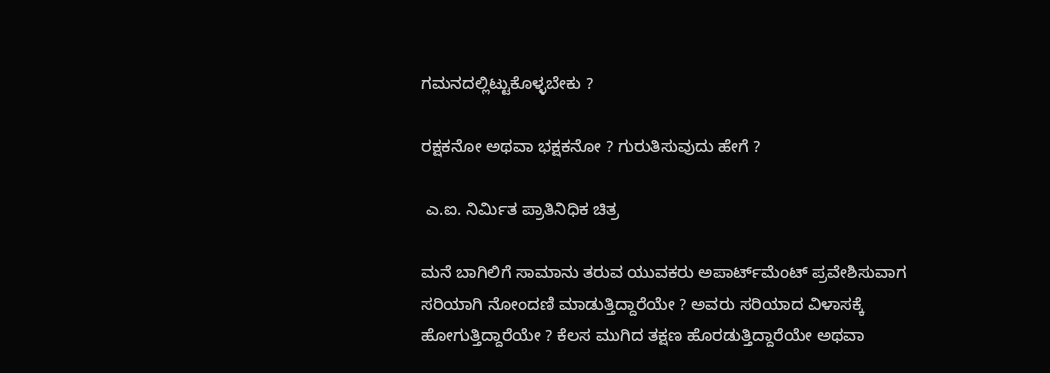ಗಮನದಲ್ಲಿಟ್ಟುಕೊಳ್ಳಬೇಕು ?

ರಕ್ಷಕನೋ ಅಥವಾ ಭಕ್ಷಕನೋ ? ಗುರುತಿಸುವುದು ಹೇಗೆ ?

 ಎ.ಐ. ನಿರ್ಮಿತ ಪ್ರಾತಿನಿಧಿಕ ಚಿತ್ರ

ಮನೆ ಬಾಗಿಲಿಗೆ ಸಾಮಾನು ತರುವ ಯುವಕರು ಅಪಾರ್ಟ್‌ಮೆಂಟ್ ಪ್ರವೇಶಿಸುವಾಗ ಸರಿಯಾಗಿ ನೋಂದಣಿ ಮಾಡುತ್ತಿದ್ದಾರೆಯೇ ? ಅವರು ಸರಿಯಾದ ವಿಳಾಸಕ್ಕೆ ಹೋಗುತ್ತಿದ್ದಾರೆಯೇ ? ಕೆಲಸ ಮುಗಿದ ತಕ್ಷಣ ಹೊರಡುತ್ತಿದ್ದಾರೆಯೇ ಅಥವಾ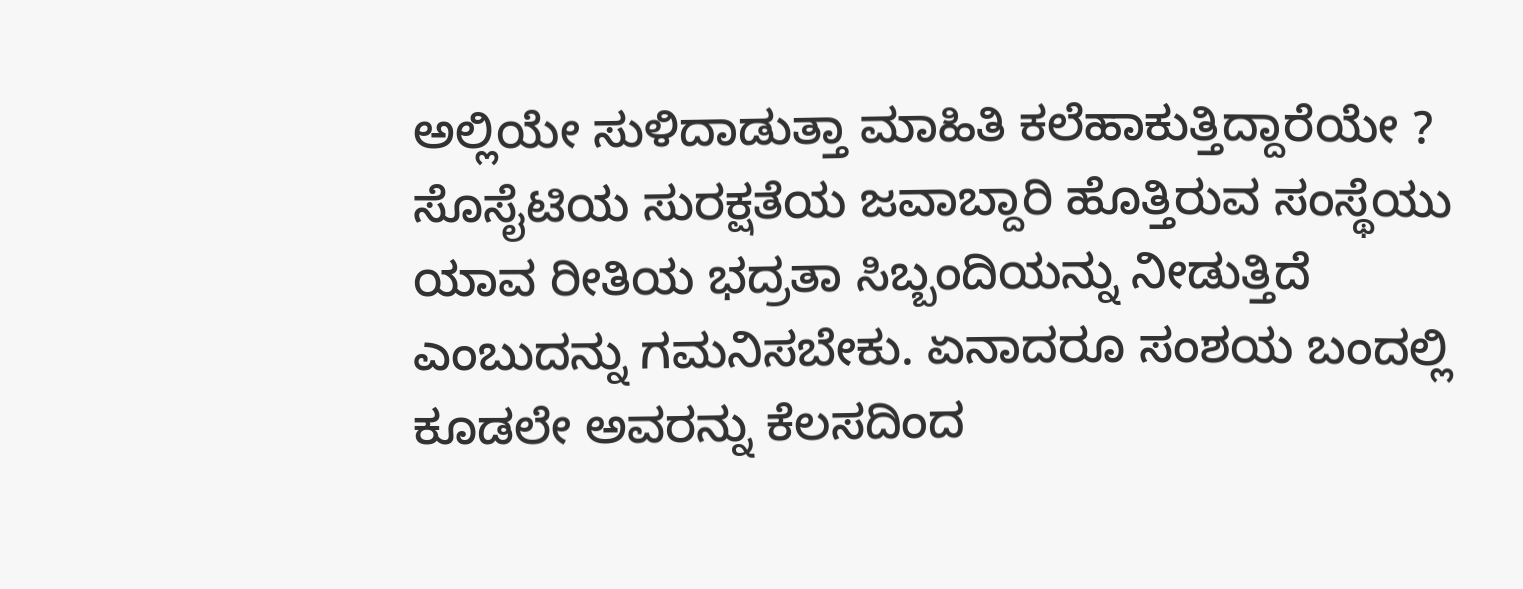ಅಲ್ಲಿಯೇ ಸುಳಿದಾಡುತ್ತಾ ಮಾಹಿತಿ ಕಲೆಹಾಕುತ್ತಿದ್ದಾರೆಯೇ ? ಸೊಸೈಟಿಯ ಸುರಕ್ಷತೆಯ ಜವಾಬ್ದಾರಿ ಹೊತ್ತಿರುವ ಸಂಸ್ಥೆಯು ಯಾವ ರೀತಿಯ ಭದ್ರತಾ ಸಿಬ್ಬಂದಿಯನ್ನು ನೀಡುತ್ತಿದೆ ಎಂಬುದನ್ನು ಗಮನಿಸಬೇಕು. ಏನಾದರೂ ಸಂಶಯ ಬಂದಲ್ಲಿ ಕೂಡಲೇ ಅವರನ್ನು ಕೆಲಸದಿಂದ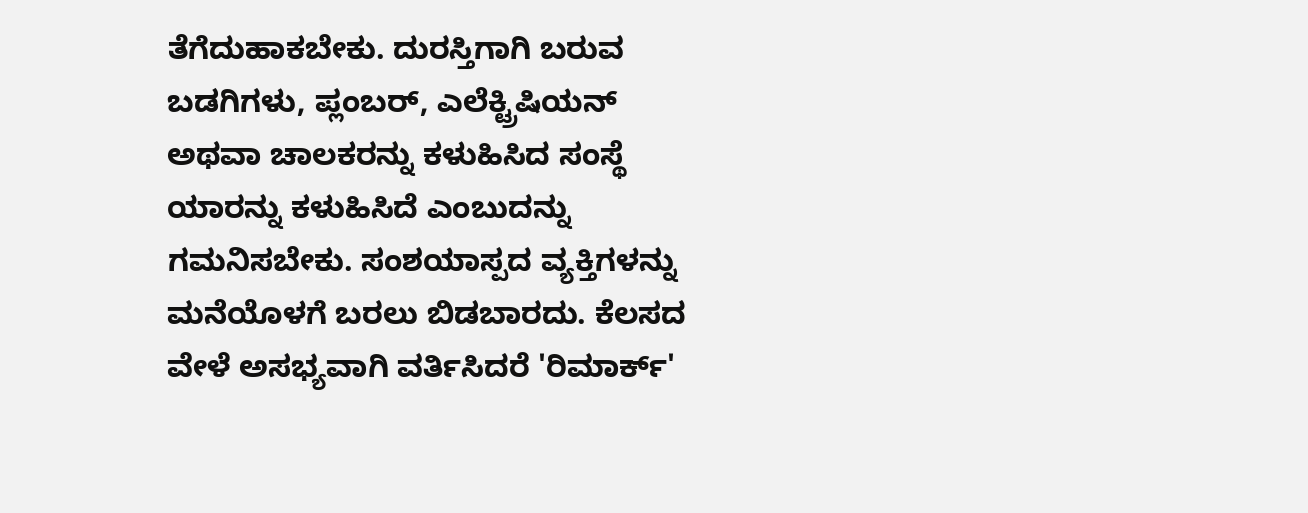ತೆಗೆದುಹಾಕಬೇಕು. ದುರಸ್ತಿಗಾಗಿ ಬರುವ ಬಡಗಿಗಳು, ಪ್ಲಂಬರ್, ಎಲೆಕ್ಟ್ರಿಷಿಯನ್ ಅಥವಾ ಚಾಲಕರನ್ನು ಕಳುಹಿಸಿದ ಸಂಸ್ಥೆ ಯಾರನ್ನು ಕಳುಹಿಸಿದೆ ಎಂಬುದನ್ನು ಗಮನಿಸಬೇಕು. ಸಂಶಯಾಸ್ಪದ ವ್ಯಕ್ತಿಗಳನ್ನು ಮನೆಯೊಳಗೆ ಬರಲು ಬಿಡಬಾರದು. ಕೆಲಸದ ವೇಳೆ ಅಸಭ್ಯವಾಗಿ ವರ್ತಿಸಿದರೆ 'ರಿಮಾರ್ಕ್'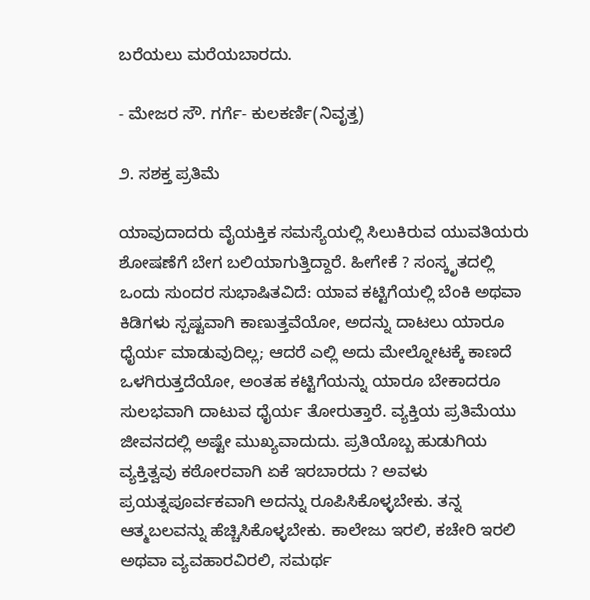ಬರೆಯಲು ಮರೆಯಬಾರದು.

- ಮೇಜರ ಸೌ. ಗರ್ಗೆ- ಕುಲಕರ್ಣಿ(ನಿವೃತ್ತ)

೨. ಸಶಕ್ತ ಪ್ರತಿಮೆ

ಯಾವುದಾದರು ವೈಯಕ್ತಿಕ ಸಮಸ್ಯೆಯಲ್ಲಿ ಸಿಲುಕಿರುವ ಯುವತಿಯರು ಶೋಷಣೆಗೆ ಬೇಗ ಬಲಿಯಾಗುತ್ತಿದ್ದಾರೆ. ಹೀಗೇಕೆ ? ಸಂಸ್ಕೃತದಲ್ಲಿ ಒಂದು ಸುಂದರ ಸುಭಾಷಿತವಿದೆ: ಯಾವ ಕಟ್ಟಿಗೆಯಲ್ಲಿ ಬೆಂಕಿ ಅಥವಾ ಕಿಡಿಗಳು ಸ್ಪಷ್ಟವಾಗಿ ಕಾಣುತ್ತವೆಯೋ, ಅದನ್ನು ದಾಟಲು ಯಾರೂ ಧೈರ್ಯ ಮಾಡುವುದಿಲ್ಲ; ಆದರೆ ಎಲ್ಲಿ ಅದು ಮೇಲ್ನೋಟಕ್ಕೆ ಕಾಣದೆ ಒಳಗಿರುತ್ತದೆಯೋ, ಅಂತಹ ಕಟ್ಟಿಗೆಯನ್ನು ಯಾರೂ ಬೇಕಾದರೂ ಸುಲಭವಾಗಿ ದಾಟುವ ಧೈರ್ಯ ತೋರುತ್ತಾರೆ. ವ್ಯಕ್ತಿಯ ಪ್ರತಿಮೆಯು ಜೀವನದಲ್ಲಿ ಅಷ್ಟೇ ಮುಖ್ಯವಾದುದು. ಪ್ರತಿಯೊಬ್ಬ ಹುಡುಗಿಯ ವ್ಯಕ್ತಿತ್ವವು ಕಠೋರವಾಗಿ ಏಕೆ ಇರಬಾರದು ? ಅವಳು ಪ್ರಯತ್ನಪೂರ್ವಕವಾಗಿ ಅದನ್ನು ರೂಪಿಸಿಕೊಳ್ಳಬೇಕು. ತನ್ನ ಆತ್ಮಬಲವನ್ನು ಹೆಚ್ಚಿಸಿಕೊಳ್ಳಬೇಕು. ಕಾಲೇಜು ಇರಲಿ, ಕಚೇರಿ ಇರಲಿ ಅಥವಾ ವ್ಯವಹಾರವಿರಲಿ, ಸಮರ್ಥ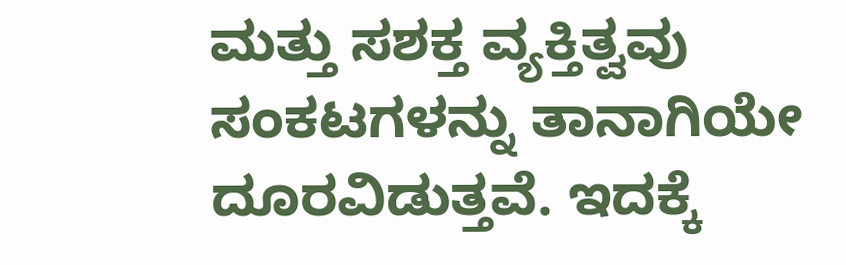ಮತ್ತು ಸಶಕ್ತ ವ್ಯಕ್ತಿತ್ವವು ಸಂಕಟಗಳನ್ನು ತಾನಾಗಿಯೇ ದೂರವಿಡುತ್ತವೆ. ಇದಕ್ಕೆ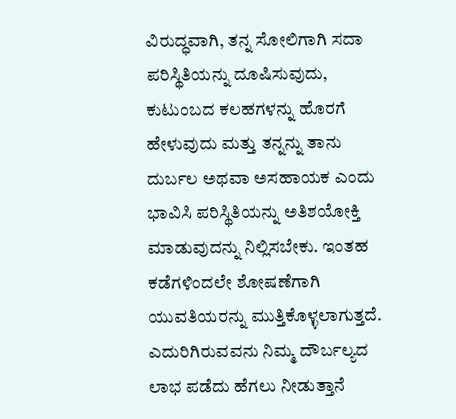ವಿರುದ್ಧವಾಗಿ, ತನ್ನ ಸೋಲಿಗಾಗಿ ಸದಾ ಪರಿಸ್ಥಿತಿಯನ್ನು ದೂಷಿಸುವುದು, ಕುಟುಂಬದ ಕಲಹಗಳನ್ನು ಹೊರಗೆ ಹೇಳುವುದು ಮತ್ತು ತನ್ನನ್ನು ತಾನು ದುರ್ಬಲ ಅಥವಾ ಅಸಹಾಯಕ ಎಂದು ಭಾವಿಸಿ ಪರಿಸ್ಥಿತಿಯನ್ನು ಅತಿಶಯೋಕ್ತಿ ಮಾಡುವುದನ್ನು ನಿಲ್ಲಿಸಬೇಕು. ಇಂತಹ ಕಡೆಗಳಿಂದಲೇ ಶೋಷಣೆಗಾಗಿ ಯುವತಿಯರನ್ನು ಮುತ್ತಿಕೊಳ್ಳಲಾಗುತ್ತದೆ. ಎದುರಿಗಿರುವವನು ನಿಮ್ಮ ದೌರ್ಬಲ್ಯದ ಲಾಭ ಪಡೆದು ಹೆಗಲು ನೀಡುತ್ತಾನೆ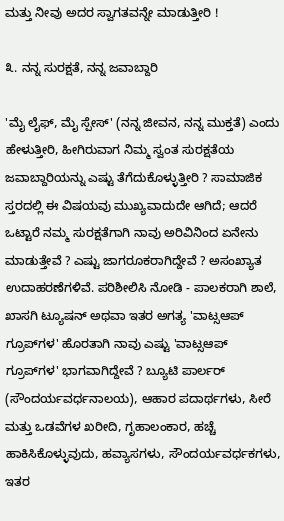ಮತ್ತು ನೀವು ಅದರ ಸ್ವಾಗತವನ್ನೇ ಮಾಡುತ್ತೀರಿ !

೩. ನನ್ನ ಸುರಕ್ಷತೆ, ನನ್ನ ಜವಾಬ್ದಾರಿ

'ಮೈ ಲೈಫ್, ಮೈ ಸ್ಪೇಸ್' (ನನ್ನ ಜೀವನ, ನನ್ನ ಮುಕ್ತತೆ) ಎಂದು ಹೇಳುತ್ತೀರಿ, ಹೀಗಿರುವಾಗ ನಿಮ್ಮ ಸ್ವಂತ ಸುರಕ್ಷತೆಯ ಜವಾಬ್ದಾರಿಯನ್ನು ಎಷ್ಟು ತೆಗೆದುಕೊಳ್ಳುತ್ತೀರಿ ? ಸಾಮಾಜಿಕ ಸ್ತರದಲ್ಲಿ ಈ ವಿಷಯವು ಮುಖ್ಯವಾದುದೇ ಆಗಿದೆ; ಆದರೆ ಒಟ್ಟಾರೆ ನಮ್ಮ ಸುರಕ್ಷತೆಗಾಗಿ ನಾವು ಅರಿವಿನಿಂದ ಏನೇನು ಮಾಡುತ್ತೇವೆ ? ಎಷ್ಟು ಜಾಗರೂಕರಾಗಿದ್ದೇವೆ ? ಅಸಂಖ್ಯಾತ ಉದಾಹರಣೆಗಳಿವೆ. ಪರಿಶೀಲಿಸಿ ನೋಡಿ - ಪಾಲಕರಾಗಿ ಶಾಲೆ, ಖಾಸಗಿ ಟ್ಯೂಷನ್ ಅಥವಾ ಇತರ ಅಗತ್ಯ 'ವಾಟ್ಸಆಪ್ ಗ್ರೂಪ್‌ಗಳ' ಹೊರತಾಗಿ ನಾವು ಎಷ್ಟು 'ವಾಟ್ಸಆಪ್ ಗ್ರೂಪ್‌ಗಳ' ಭಾಗವಾಗಿದ್ದೇವೆ ? ಬ್ಯೂಟಿ ಪಾರ್ಲರ್ (ಸೌಂದರ್ಯವರ್ಧನಾಲಯ), ಆಹಾರ ಪದಾರ್ಥಗಳು, ಸೀರೆ ಮತ್ತು ಒಡವೆಗಳ ಖರೀದಿ, ಗೃಹಾಲಂಕಾರ, ಹಚ್ಚೆ ಹಾಕಿಸಿಕೊಳ್ಳುವುದು, ಹವ್ಯಾಸಗಳು, ಸೌಂದರ್ಯವರ್ಧಕಗಳು, ಇತರ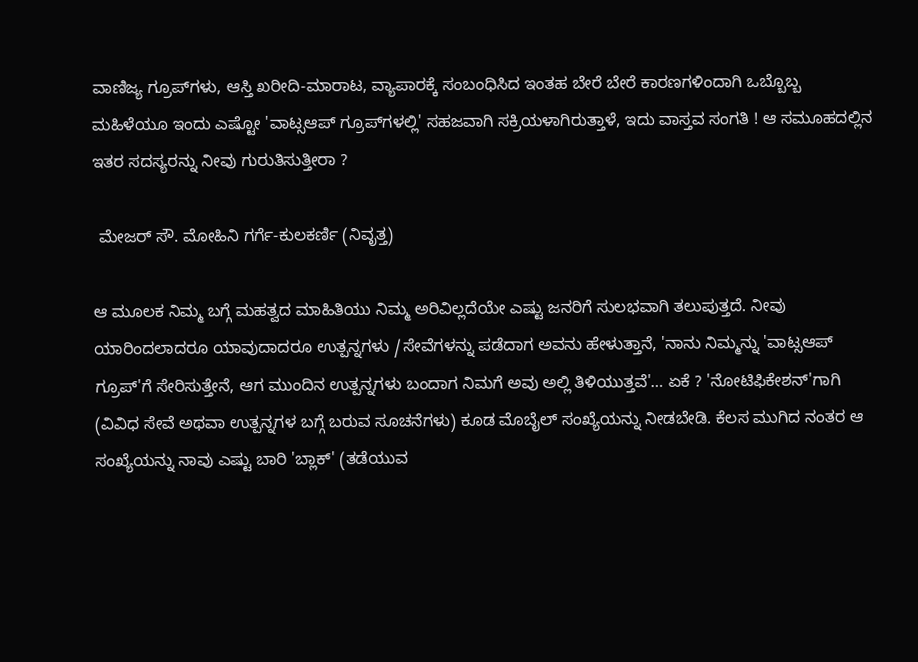ವಾಣಿಜ್ಯ ಗ್ರೂಪ್‌ಗಳು, ಆಸ್ತಿ ಖರೀದಿ-ಮಾರಾಟ, ವ್ಯಾಪಾರಕ್ಕೆ ಸಂಬಂಧಿಸಿದ ಇಂತಹ ಬೇರೆ ಬೇರೆ ಕಾರಣಗಳಿಂದಾಗಿ ಒಬ್ಬೊಬ್ಬ ಮಹಿಳೆಯೂ ಇಂದು ಎಷ್ಟೋ 'ವಾಟ್ಸಆಪ್ ಗ್ರೂಪ್‌ಗಳಲ್ಲಿ' ಸಹಜವಾಗಿ ಸಕ್ರಿಯಳಾಗಿರುತ್ತಾಳೆ, ಇದು ವಾಸ್ತವ ಸಂಗತಿ ! ಆ ಸಮೂಹದಲ್ಲಿನ ಇತರ ಸದಸ್ಯರನ್ನು ನೀವು ಗುರುತಿಸುತ್ತೀರಾ ?

 ಮೇಜರ್ ಸೌ. ಮೋಹಿನಿ ಗರ್ಗೆ-ಕುಲಕರ್ಣಿ (ನಿವೃತ್ತ)

ಆ ಮೂಲಕ ನಿಮ್ಮ ಬಗ್ಗೆ ಮಹತ್ವದ ಮಾಹಿತಿಯು ನಿಮ್ಮ ಅರಿವಿಲ್ಲದೆಯೇ ಎಷ್ಟು ಜನರಿಗೆ ಸುಲಭವಾಗಿ ತಲುಪುತ್ತದೆ. ನೀವು ಯಾರಿಂದಲಾದರೂ ಯಾವುದಾದರೂ ಉತ್ಪನ್ನಗಳು /ಸೇವೆಗಳನ್ನು ಪಡೆದಾಗ ಅವನು ಹೇಳುತ್ತಾನೆ, 'ನಾನು ನಿಮ್ಮನ್ನು 'ವಾಟ್ಸಆಪ್ ಗ್ರೂಪ್'ಗೆ ಸೇರಿಸುತ್ತೇನೆ, ಆಗ ಮುಂದಿನ ಉತ್ಪನ್ನಗಳು ಬಂದಾಗ ನಿಮಗೆ ಅವು ಅಲ್ಲಿ ತಿಳಿಯುತ್ತವೆ'… ಏಕೆ ? 'ನೋಟಿಫಿಕೇಶನ್'ಗಾಗಿ (ವಿವಿಧ ಸೇವೆ ಅಥವಾ ಉತ್ಪನ್ನಗಳ ಬಗ್ಗೆ ಬರುವ ಸೂಚನೆಗಳು) ಕೂಡ ಮೊಬೈಲ್ ಸಂಖ್ಯೆಯನ್ನು ನೀಡಬೇಡಿ. ಕೆಲಸ ಮುಗಿದ ನಂತರ ಆ ಸಂಖ್ಯೆಯನ್ನು ನಾವು ಎಷ್ಟು ಬಾರಿ 'ಬ್ಲಾಕ್' (ತಡೆಯುವ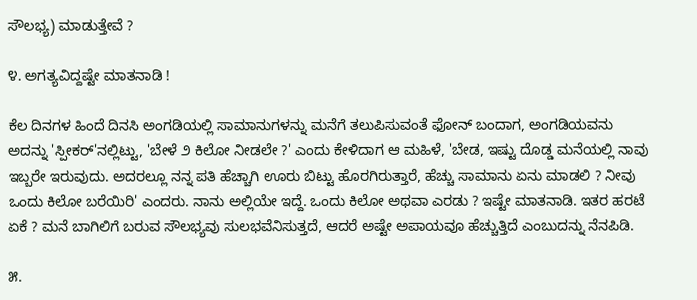ಸೌಲಭ್ಯ) ಮಾಡುತ್ತೇವೆ ?

೪. ಅಗತ್ಯವಿದ್ದಷ್ಟೇ ಮಾತನಾಡಿ !

ಕೆಲ ದಿನಗಳ ಹಿಂದೆ ದಿನಸಿ ಅಂಗಡಿಯಲ್ಲಿ ಸಾಮಾನುಗಳನ್ನು ಮನೆಗೆ ತಲುಪಿಸುವಂತೆ ಫೋನ್ ಬಂದಾಗ, ಅಂಗಡಿಯವನು ಅದನ್ನು 'ಸ್ಪೀಕರ್'ನಲ್ಲಿಟ್ಟು, 'ಬೇಳೆ ೨ ಕಿಲೋ ನೀಡಲೇ ?' ಎಂದು ಕೇಳಿದಾಗ ಆ ಮಹಿಳೆ, 'ಬೇಡ, ಇಷ್ಟು ದೊಡ್ಡ ಮನೆಯಲ್ಲಿ ನಾವು ಇಬ್ಬರೇ ಇರುವುದು. ಅದರಲ್ಲೂ ನನ್ನ ಪತಿ ಹೆಚ್ಚಾಗಿ ಊರು ಬಿಟ್ಟು ಹೊರಗಿರುತ್ತಾರೆ, ಹೆಚ್ಚು ಸಾಮಾನು ಏನು ಮಾಡಲಿ ? ನೀವು ಒಂದು ಕಿಲೋ ಬರೆಯಿರಿ' ಎಂದರು. ನಾನು ಅಲ್ಲಿಯೇ ಇದ್ದೆ. ಒಂದು ಕಿಲೋ ಅಥವಾ ಎರಡು ? ಇಷ್ಟೇ ಮಾತನಾಡಿ. ಇತರ ಹರಟೆ ಏಕೆ ? ಮನೆ ಬಾಗಿಲಿಗೆ ಬರುವ ಸೌಲಭ್ಯವು ಸುಲಭವೆನಿಸುತ್ತದೆ, ಆದರೆ ಅಷ್ಟೇ ಅಪಾಯವೂ ಹೆಚ್ಚುತ್ತಿದೆ ಎಂಬುದನ್ನು ನೆನಪಿಡಿ.

೫.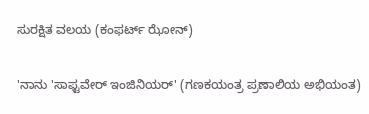ಸುರಕ್ಷಿತ ವಲಯ (ಕಂಫರ್ಟ್ ಝೋನ್)

'ನಾನು 'ಸಾಫ್ಟವೇರ್ ಇಂಜಿನಿಯರ್' (ಗಣಕಯಂತ್ರ ಪ್ರಣಾಲಿಯ ಅಭಿಯಂತ)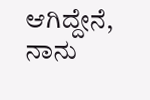ಆಗಿದ್ದೇನೆ, ನಾನು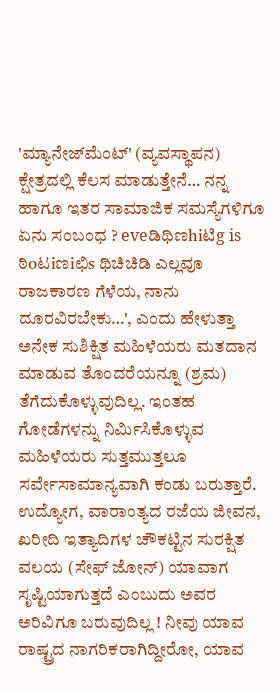'ಮ್ಯಾನೇಜ್‌ಮೆಂಟ್' (ವ್ಯವಸ್ಥಾಪನ) ಕ್ಷೇತ್ರದಲ್ಲಿ ಕೆಲಸ ಮಾಡುತ್ತೇನೆ… ನನ್ನ ಹಾಗೂ ಇತರ ಸಾಮಾಜಿಕ ಸಮಸ್ಯೆಗಳಿಗೂ ಏನು ಸಂಬಂಧ ? eveಡಿಥಿಣhiಟಿg is ಠಿoಟiಣiಛಿs ಥಿಚಿಚಿಡಿ ಎಲ್ಲವೂ ರಾಜಕಾರಣ ಗೆಳೆಯ, ನಾನು ದೂರವಿರಬೇಕು…', ಎಂದು ಹೇಳುತ್ತಾ ಅನೇಕ ಸುಶಿಕ್ಷಿತ ಮಹಿಳೆಯರು ಮತದಾನ ಮಾಡುವ ತೊಂದರೆಯನ್ನೂ (ಶ್ರಮ) ತೆಗೆದುಕೊಳ್ಳುವುದಿಲ್ಲ. ಇಂತಹ ಗೋಡೆಗಳನ್ನು ನಿರ್ಮಿಸಿಕೊಳ್ಳುವ ಮಹಿಳೆಯರು ಸುತ್ತಮುತ್ತಲೂ ಸರ್ವೇಸಾಮಾನ್ಯವಾಗಿ ಕಂಡು ಬರುತ್ತಾರೆ. ಉದ್ಯೋಗ, ವಾರಾಂತ್ಯದ ರಜೆಯ ಜೀವನ, ಖರೀದಿ ಇತ್ಯಾದಿಗಳ ಚೌಕಟ್ಟಿನ ಸುರಕ್ಷಿತ ವಲಯ (ಸೇಫ್ ಜೋನ್) ಯಾವಾಗ ಸೃಷ್ಟಿಯಾಗುತ್ತದೆ ಎಂಬುದು ಅವರ ಅರಿವಿಗೂ ಬರುವುದಿಲ್ಲ ! ನೀವು ಯಾವ ರಾಷ್ಟ್ರದ ನಾಗರಿಕರಾಗಿದ್ದೀರೋ, ಯಾವ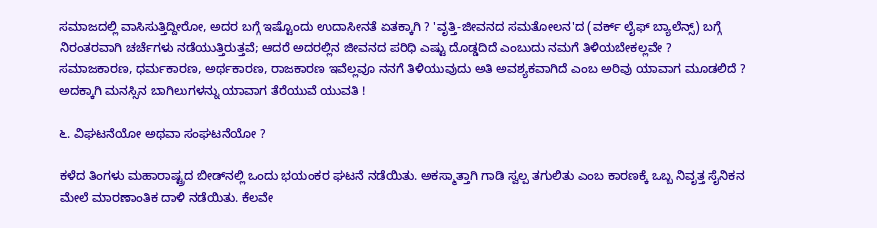ಸಮಾಜದಲ್ಲಿ ವಾಸಿಸುತ್ತಿದ್ದೀರೋ, ಅದರ ಬಗ್ಗೆ ಇಷ್ಟೊಂದು ಉದಾಸೀನತೆ ಏತಕ್ಕಾಗಿ ? 'ವೃತ್ತಿ-ಜೀವನದ ಸಮತೋಲನ'ದ (ವರ್ಕ್ ಲೈಫ್ ಬ್ಯಾಲೆನ್ಸ್) ಬಗ್ಗೆ ನಿರಂತರವಾಗಿ ಚರ್ಚೆಗಳು ನಡೆಯುತ್ತಿರುತ್ತವೆ; ಆದರೆ ಅದರಲ್ಲಿನ ಜೀವನದ ಪರಿಧಿ ಎಷ್ಟು ದೊಡ್ಡದಿದೆ ಎಂಬುದು ನಮಗೆ ತಿಳಿಯಬೇಕಲ್ಲವೇ ? ಸಮಾಜಕಾರಣ, ಧರ್ಮಕಾರಣ, ಅರ್ಥಕಾರಣ, ರಾಜಕಾರಣ ಇವೆಲ್ಲವೂ ನನಗೆ ತಿಳಿಯುವುದು ಅತಿ ಅವಶ್ಯಕವಾಗಿದೆ ಎಂಬ ಅರಿವು ಯಾವಾಗ ಮೂಡಲಿದೆ ? ಅದಕ್ಕಾಗಿ ಮನಸ್ಸಿನ ಬಾಗಿಲುಗಳನ್ನು ಯಾವಾಗ ತೆರೆಯುವೆ ಯುವತಿ !

೬. ವಿಘಟನೆಯೋ ಅಥವಾ ಸಂಘಟನೆಯೋ ?

ಕಳೆದ ತಿಂಗಳು ಮಹಾರಾಷ್ಟ್ರದ ಬೀಡ್‌ನಲ್ಲಿ ಒಂದು ಭಯಂಕರ ಘಟನೆ ನಡೆಯಿತು. ಅಕಸ್ಮಾತ್ತಾಗಿ ಗಾಡಿ ಸ್ವಲ್ಪ ತಗುಲಿತು ಎಂಬ ಕಾರಣಕ್ಕೆ ಒಬ್ಬ ನಿವೃತ್ತ ಸೈನಿಕನ ಮೇಲೆ ಮಾರಣಾಂತಿಕ ದಾಳಿ ನಡೆಯಿತು. ಕೆಲವೇ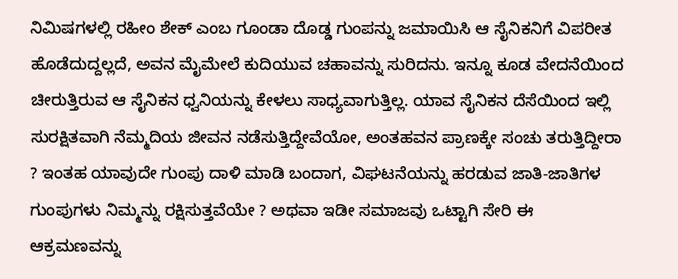ನಿಮಿಷಗಳಲ್ಲಿ ರಹೀಂ ಶೇಕ್ ಎಂಬ ಗೂಂಡಾ ದೊಡ್ಡ ಗುಂಪನ್ನು ಜಮಾಯಿಸಿ ಆ ಸೈನಿಕನಿಗೆ ವಿಪರೀತ ಹೊಡೆದುದ್ದಲ್ಲದೆ, ಅವನ ಮೈಮೇಲೆ ಕುದಿಯುವ ಚಹಾವನ್ನು ಸುರಿದನು. ಇನ್ನೂ ಕೂಡ ವೇದನೆಯಿಂದ ಚೀರುತ್ತಿರುವ ಆ ಸೈನಿಕನ ಧ್ವನಿಯನ್ನು ಕೇಳಲು ಸಾಧ್ಯವಾಗುತ್ತಿಲ್ಲ. ಯಾವ ಸೈನಿಕನ ದೆಸೆಯಿಂದ ಇಲ್ಲಿ ಸುರಕ್ಷಿತವಾಗಿ ನೆಮ್ಮದಿಯ ಜೀವನ ನಡೆಸುತ್ತಿದ್ದೇವೆಯೋ, ಅಂತಹವನ ಪ್ರಾಣಕ್ಕೇ ಸಂಚು ತರುತ್ತಿದ್ದೀರಾ ? ಇಂತಹ ಯಾವುದೇ ಗುಂಪು ದಾಳಿ ಮಾಡಿ ಬಂದಾಗ, ವಿಘಟನೆಯನ್ನು ಹರಡುವ ಜಾತಿ-ಜಾತಿಗಳ ಗುಂಪುಗಳು ನಿಮ್ಮನ್ನು ರಕ್ಷಿಸುತ್ತವೆಯೇ ? ಅಥವಾ ಇಡೀ ಸಮಾಜವು ಒಟ್ಟಾಗಿ ಸೇರಿ ಈ ಆಕ್ರಮಣವನ್ನು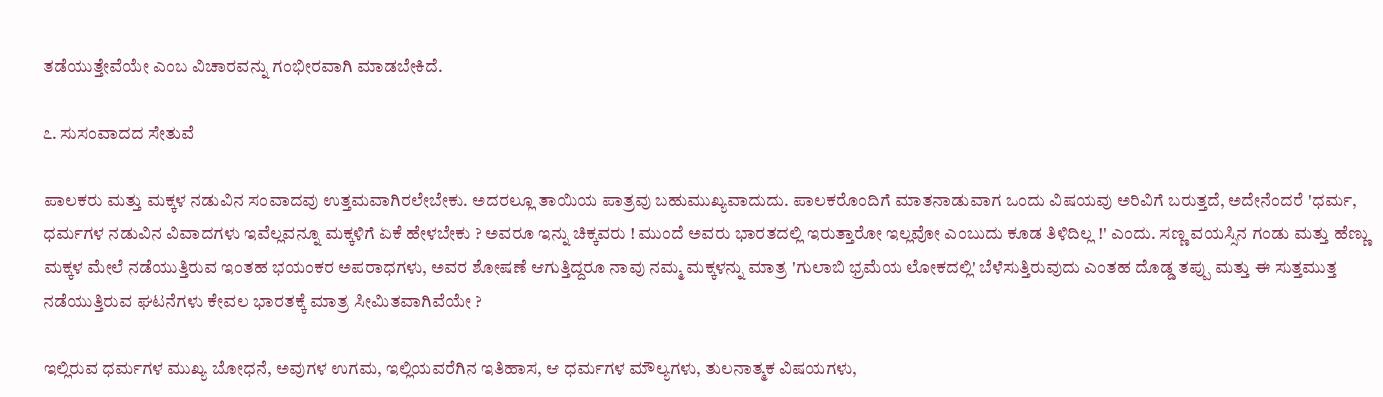ತಡೆಯುತ್ತೇವೆಯೇ ಎಂಬ ವಿಚಾರವನ್ನು ಗಂಭೀರವಾಗಿ ಮಾಡಬೇಕಿದೆ.

೭. ಸುಸಂವಾದದ ಸೇತುವೆ

ಪಾಲಕರು ಮತ್ತು ಮಕ್ಕಳ ನಡುವಿನ ಸಂವಾದವು ಉತ್ತಮವಾಗಿರಲೇಬೇಕು. ಅದರಲ್ಲೂ ತಾಯಿಯ ಪಾತ್ರವು ಬಹುಮುಖ್ಯವಾದುದು. ಪಾಲಕರೊಂದಿಗೆ ಮಾತನಾಡುವಾಗ ಒಂದು ವಿಷಯವು ಅರಿವಿಗೆ ಬರುತ್ತದೆ, ಅದೇನೆಂದರೆ 'ಧರ್ಮ, ಧರ್ಮಗಳ ನಡುವಿನ ವಿವಾದಗಳು ಇವೆಲ್ಲವನ್ನೂ ಮಕ್ಕಳಿಗೆ ಏಕೆ ಹೇಳಬೇಕು ? ಅವರೂ ಇನ್ನು ಚಿಕ್ಕವರು ! ಮುಂದೆ ಅವರು ಭಾರತದಲ್ಲಿ ಇರುತ್ತಾರೋ ಇಲ್ಲವೋ ಎಂಬುದು ಕೂಡ ತಿಳಿದಿಲ್ಲ !' ಎಂದು. ಸಣ್ಣ ವಯಸ್ಸಿನ ಗಂಡು ಮತ್ತು ಹೆಣ್ಣು ಮಕ್ಕಳ ಮೇಲೆ ನಡೆಯುತ್ತಿರುವ ಇಂತಹ ಭಯಂಕರ ಅಪರಾಧಗಳು, ಅವರ ಶೋಷಣೆ ಆಗುತ್ತಿದ್ದರೂ ನಾವು ನಮ್ಮ ಮಕ್ಕಳನ್ನು ಮಾತ್ರ 'ಗುಲಾಬಿ ಭ್ರಮೆಯ ಲೋಕದಲ್ಲಿ' ಬೆಳೆಸುತ್ತಿರುವುದು ಎಂತಹ ದೊಡ್ಡ ತಪ್ಪು ಮತ್ತು ಈ ಸುತ್ತಮುತ್ತ ನಡೆಯುತ್ತಿರುವ ಘಟನೆಗಳು ಕೇವಲ ಭಾರತಕ್ಕೆ ಮಾತ್ರ ಸೀಮಿತವಾಗಿವೆಯೇ ?

ಇಲ್ಲಿರುವ ಧರ್ಮಗಳ ಮುಖ್ಯ ಬೋಧನೆ, ಅವುಗಳ ಉಗಮ, ಇಲ್ಲಿಯವರೆಗಿನ ಇತಿಹಾಸ, ಆ ಧರ್ಮಗಳ ಮೌಲ್ಯಗಳು, ತುಲನಾತ್ಮಕ ವಿಷಯಗಳು,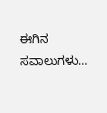ಈಗಿನ ಸವಾಲುಗಳು…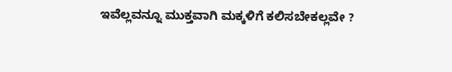ಇವೆಲ್ಲವನ್ನೂ ಮುಕ್ತವಾಗಿ ಮಕ್ಕಳಿಗೆ ಕಲಿಸಬೇಕಲ್ಲವೇ ?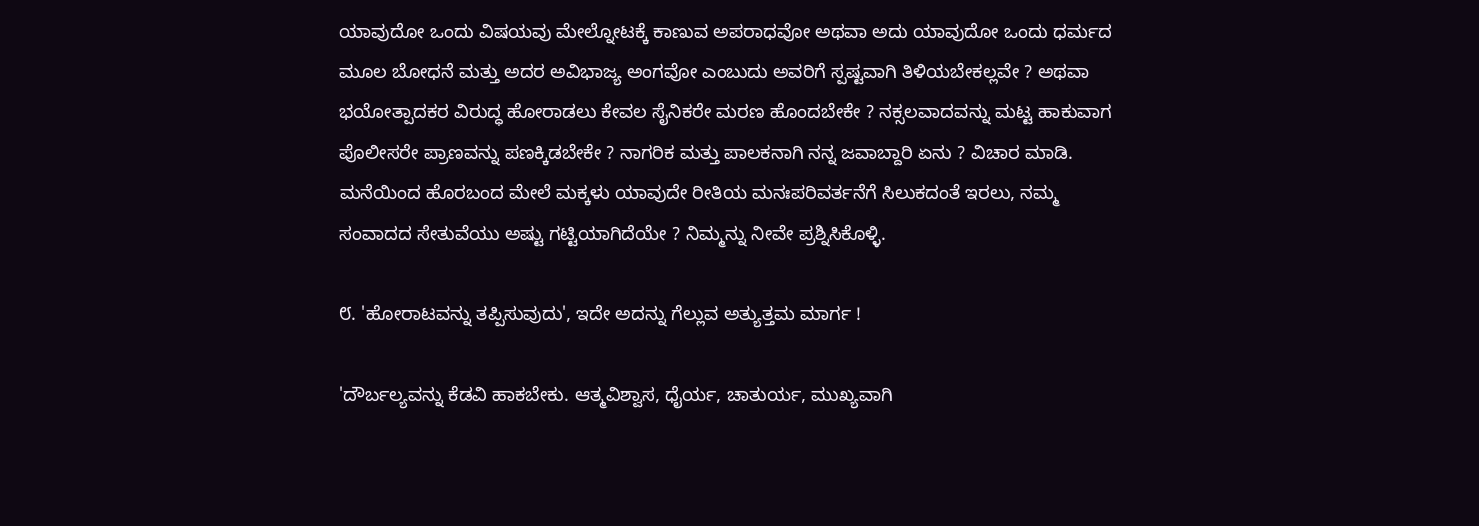ಯಾವುದೋ ಒಂದು ವಿಷಯವು ಮೇಲ್ನೋಟಕ್ಕೆ ಕಾಣುವ ಅಪರಾಧವೋ ಅಥವಾ ಅದು ಯಾವುದೋ ಒಂದು ಧರ್ಮದ ಮೂಲ ಬೋಧನೆ ಮತ್ತು ಅದರ ಅವಿಭಾಜ್ಯ ಅಂಗವೋ ಎಂಬುದು ಅವರಿಗೆ ಸ್ಪಷ್ಟವಾಗಿ ತಿಳಿಯಬೇಕಲ್ಲವೇ ? ಅಥವಾ ಭಯೋತ್ಪಾದಕರ ವಿರುದ್ಧ ಹೋರಾಡಲು ಕೇವಲ ಸೈನಿಕರೇ ಮರಣ ಹೊಂದಬೇಕೇ ? ನಕ್ಸಲವಾದವನ್ನು ಮಟ್ಟ ಹಾಕುವಾಗ ಪೊಲೀಸರೇ ಪ್ರಾಣವನ್ನು ಪಣಕ್ಕಿಡಬೇಕೇ ? ನಾಗರಿಕ ಮತ್ತು ಪಾಲಕನಾಗಿ ನನ್ನ ಜವಾಬ್ದಾರಿ ಏನು ? ವಿಚಾರ ಮಾಡಿ. ಮನೆಯಿಂದ ಹೊರಬಂದ ಮೇಲೆ ಮಕ್ಕಳು ಯಾವುದೇ ರೀತಿಯ ಮನಃಪರಿವರ್ತನೆಗೆ ಸಿಲುಕದಂತೆ ಇರಲು, ನಮ್ಮ ಸಂವಾದದ ಸೇತುವೆಯು ಅಷ್ಟು ಗಟ್ಟಿಯಾಗಿದೆಯೇ ? ನಿಮ್ಮನ್ನು ನೀವೇ ಪ್ರಶ್ನಿಸಿಕೊಳ್ಳಿ.

೮. 'ಹೋರಾಟವನ್ನು ತಪ್ಪಿಸುವುದು', ಇದೇ ಅದನ್ನು ಗೆಲ್ಲುವ ಅತ್ಯುತ್ತಮ ಮಾರ್ಗ !

'ದೌರ್ಬಲ್ಯವನ್ನು ಕೆಡವಿ ಹಾಕಬೇಕು. ಆತ್ಮವಿಶ್ವಾಸ, ಧೈರ್ಯ, ಚಾತುರ್ಯ, ಮುಖ್ಯವಾಗಿ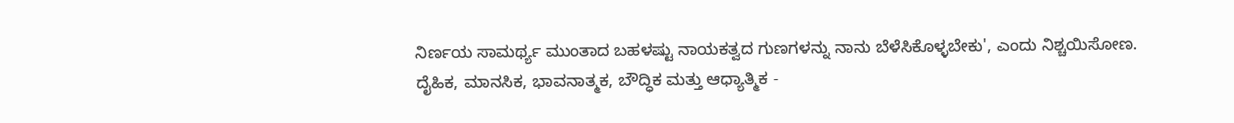ನಿರ್ಣಯ ಸಾಮರ್ಥ್ಯ ಮುಂತಾದ ಬಹಳಷ್ಟು ನಾಯಕತ್ವದ ಗುಣಗಳನ್ನು ನಾನು ಬೆಳೆಸಿಕೊಳ್ಳಬೇಕು', ಎಂದು ನಿಶ್ಚಯಿಸೋಣ. ದೈಹಿಕ, ಮಾನಸಿಕ, ಭಾವನಾತ್ಮಕ, ಬೌದ್ಧಿಕ ಮತ್ತು ಆಧ್ಯಾತ್ಮಿಕ -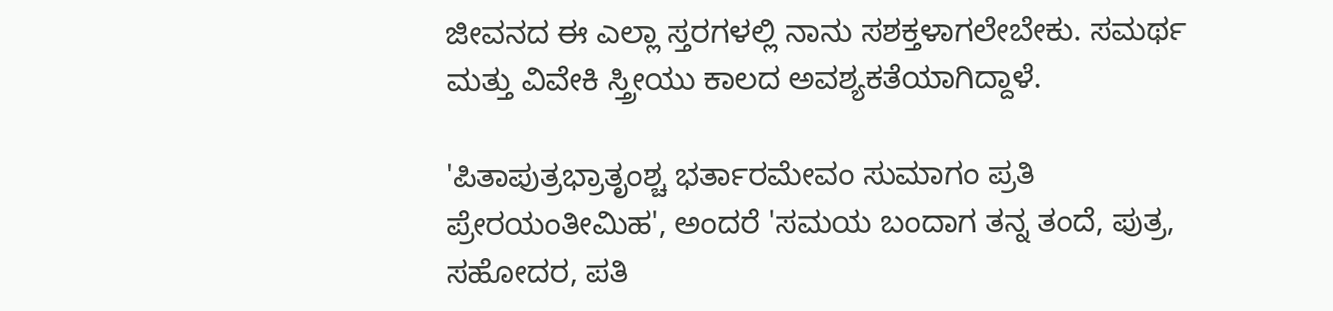ಜೀವನದ ಈ ಎಲ್ಲಾ ಸ್ತರಗಳಲ್ಲಿ ನಾನು ಸಶಕ್ತಳಾಗಲೇಬೇಕು. ಸಮರ್ಥ ಮತ್ತು ವಿವೇಕಿ ಸ್ತ್ರೀಯು ಕಾಲದ ಅವಶ್ಯಕತೆಯಾಗಿದ್ದಾಳೆ.

'ಪಿತಾಪುತ್ರಭ್ರಾತೃಂಶ್ಚ ಭರ್ತಾರಮೇವಂ ಸುಮಾಗಂ ಪ್ರತಿ ಪ್ರೇರಯಂತೀಮಿಹ', ಅಂದರೆ 'ಸಮಯ ಬಂದಾಗ ತನ್ನ ತಂದೆ, ಪುತ್ರ, ಸಹೋದರ, ಪತಿ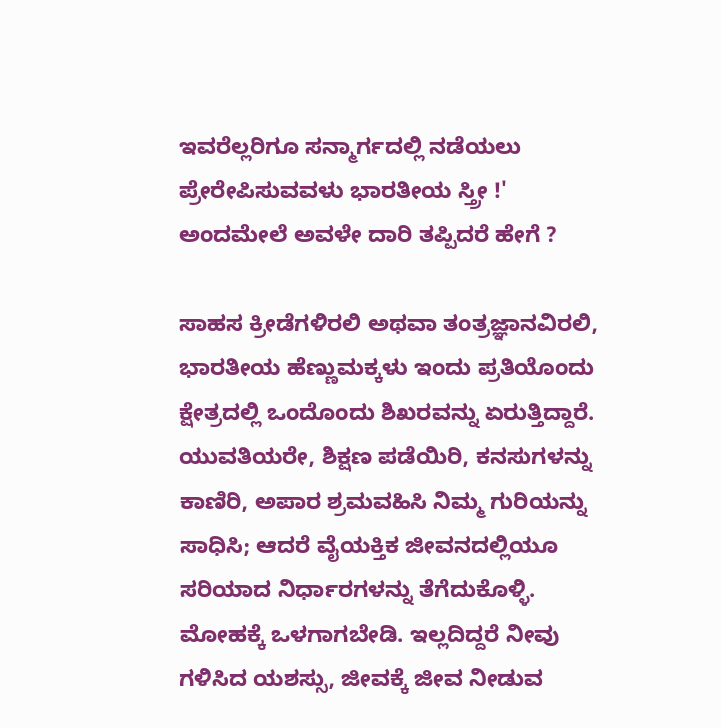ಇವರೆಲ್ಲರಿಗೂ ಸನ್ಮಾರ್ಗದಲ್ಲಿ ನಡೆಯಲು ಪ್ರೇರೇಪಿಸುವವಳು ಭಾರತೀಯ ಸ್ತ್ರೀ !' ಅಂದಮೇಲೆ ಅವಳೇ ದಾರಿ ತಪ್ಪಿದರೆ ಹೇಗೆ ?

ಸಾಹಸ ಕ್ರೀಡೆಗಳಿರಲಿ ಅಥವಾ ತಂತ್ರಜ್ಞಾನವಿರಲಿ, ಭಾರತೀಯ ಹೆಣ್ಣುಮಕ್ಕಳು ಇಂದು ಪ್ರತಿಯೊಂದು ಕ್ಷೇತ್ರದಲ್ಲಿ ಒಂದೊಂದು ಶಿಖರವನ್ನು ಏರುತ್ತಿದ್ದಾರೆ. ಯುವತಿಯರೇ, ಶಿಕ್ಷಣ ಪಡೆಯಿರಿ, ಕನಸುಗಳನ್ನು ಕಾಣಿರಿ, ಅಪಾರ ಶ್ರಮವಹಿಸಿ ನಿಮ್ಮ ಗುರಿಯನ್ನು ಸಾಧಿಸಿ; ಆದರೆ ವೈಯಕ್ತಿಕ ಜೀವನದಲ್ಲಿಯೂ ಸರಿಯಾದ ನಿರ್ಧಾರಗಳನ್ನು ತೆಗೆದುಕೊಳ್ಳಿ. ಮೋಹಕ್ಕೆ ಒಳಗಾಗಬೇಡಿ. ಇಲ್ಲದಿದ್ದರೆ ನೀವು ಗಳಿಸಿದ ಯಶಸ್ಸು, ಜೀವಕ್ಕೆ ಜೀವ ನೀಡುವ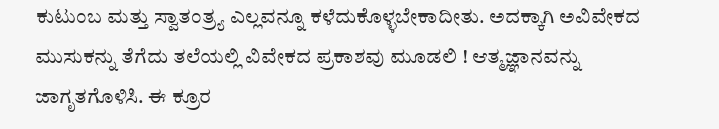ಕುಟುಂಬ ಮತ್ತು ಸ್ವಾತಂತ್ರ್ಯ ಎಲ್ಲವನ್ನೂ ಕಳೆದುಕೊಳ್ಳಬೇಕಾದೀತು. ಅದಕ್ಕಾಗಿ ಅವಿವೇಕದ ಮುಸುಕನ್ನು ತೆಗೆದು ತಲೆಯಲ್ಲಿ ವಿವೇಕದ ಪ್ರಕಾಶವು ಮೂಡಲಿ ! ಆತ್ಮಜ್ಞಾನವನ್ನು ಜಾಗೃತಗೊಳಿಸಿ. ಈ ಕ್ರೂರ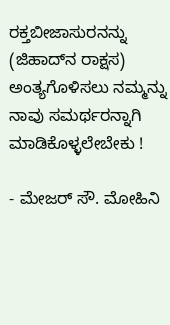ರಕ್ತಬೀಜಾಸುರನನ್ನು (ಜಿಹಾದ್‌ನ ರಾಕ್ಷಸ) ಅಂತ್ಯಗೊಳಿಸಲು ನಮ್ಮನ್ನು ನಾವು ಸಮರ್ಥರನ್ನಾಗಿ ಮಾಡಿಕೊಳ್ಳಲೇಬೇಕು !

- ಮೇಜರ್ ಸೌ. ಮೋಹಿನಿ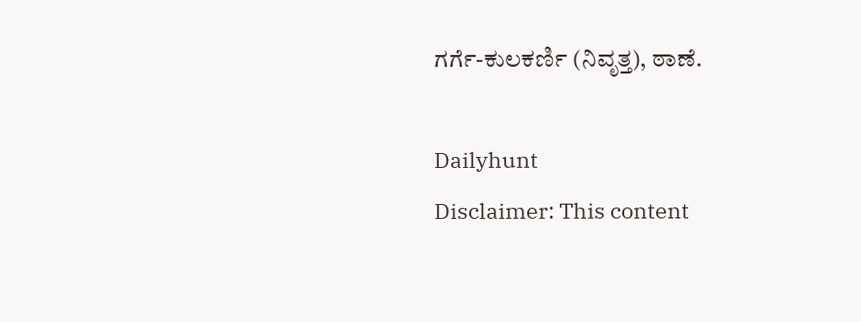ಗರ್ಗೆ-ಕುಲಕರ್ಣಿ (ನಿವೃತ್ತ), ಠಾಣೆ.

Dailyhunt
Disclaimer: This content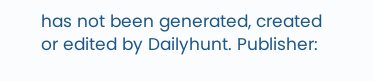has not been generated, created or edited by Dailyhunt. Publisher: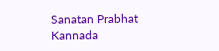Sanatan Prabhat Kannada